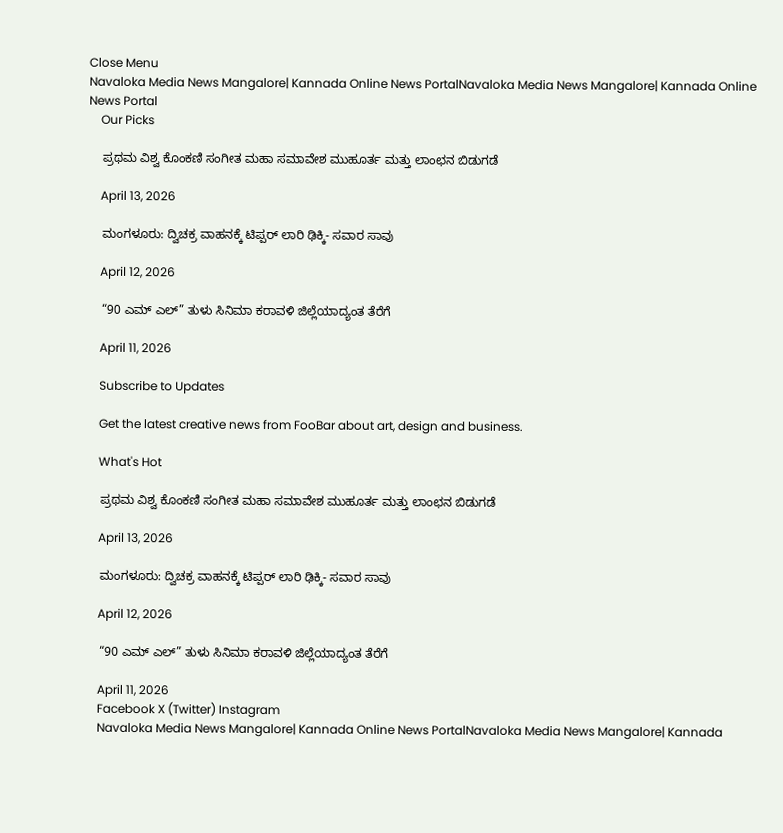Close Menu
Navaloka Media News Mangalore| Kannada Online News PortalNavaloka Media News Mangalore| Kannada Online News Portal
    Our Picks

    ಪ್ರಥಮ ವಿಶ್ವ ಕೊಂಕಣಿ ಸಂಗೀತ ಮಹಾ ಸಮಾವೇಶ ಮುಹೂರ್ತ ಮತ್ತು ಲಾಂಛನ ಬಿಡುಗಡೆ

    April 13, 2026

    ಮಂಗಳೂರು: ದ್ವಿಚಕ್ರ ವಾಹನಕ್ಕೆ ಟಿಪ್ಪರ್ ಲಾರಿ ಢಿಕ್ಕಿ- ಸವಾರ ಸಾವು

    April 12, 2026

    “90 ಎಮ್ ಎಲ್” ತುಳು ಸಿನಿಮಾ ಕರಾವಳಿ ಜಿಲ್ಲೆಯಾದ್ಯಂತ ತೆರೆಗೆ

    April 11, 2026

    Subscribe to Updates

    Get the latest creative news from FooBar about art, design and business.

    What's Hot

    ಪ್ರಥಮ ವಿಶ್ವ ಕೊಂಕಣಿ ಸಂಗೀತ ಮಹಾ ಸಮಾವೇಶ ಮುಹೂರ್ತ ಮತ್ತು ಲಾಂಛನ ಬಿಡುಗಡೆ

    April 13, 2026

    ಮಂಗಳೂರು: ದ್ವಿಚಕ್ರ ವಾಹನಕ್ಕೆ ಟಿಪ್ಪರ್ ಲಾರಿ ಢಿಕ್ಕಿ- ಸವಾರ ಸಾವು

    April 12, 2026

    “90 ಎಮ್ ಎಲ್” ತುಳು ಸಿನಿಮಾ ಕರಾವಳಿ ಜಿಲ್ಲೆಯಾದ್ಯಂತ ತೆರೆಗೆ

    April 11, 2026
    Facebook X (Twitter) Instagram
    Navaloka Media News Mangalore| Kannada Online News PortalNavaloka Media News Mangalore| Kannada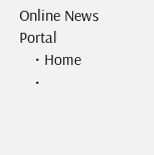Online News Portal
    • Home
    •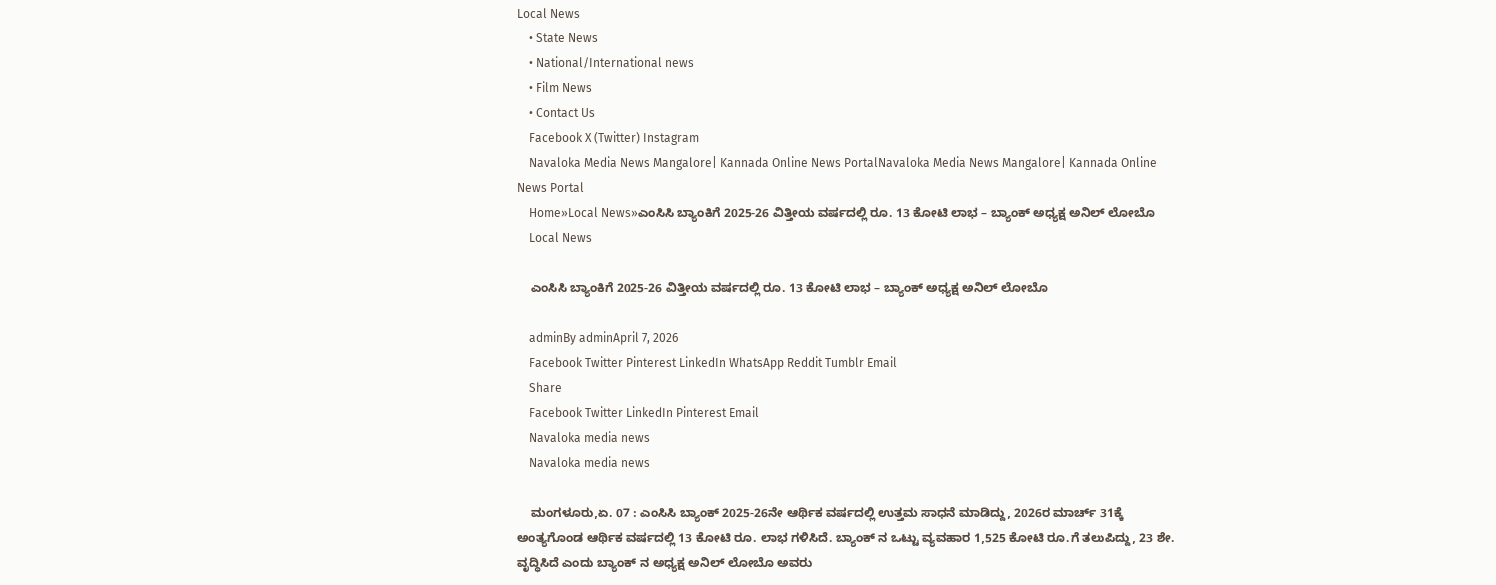Local News
    • State News
    • National/International news
    • Film News
    • Contact Us
    Facebook X (Twitter) Instagram
    Navaloka Media News Mangalore| Kannada Online News PortalNavaloka Media News Mangalore| Kannada Online News Portal
    Home»Local News»ಎಂಸಿಸಿ ಬ್ಯಾಂಕಿಗೆ 2025-26 ವಿತ್ತೀಯ ವರ್ಷದಲ್ಲಿ ರೂ. 13 ಕೋಟಿ ಲಾಭ – ಬ್ಯಾಂಕ್ ಅಧ್ಯಕ್ಷ ಅನಿಲ್ ಲೋಬೊ
    Local News

    ಎಂಸಿಸಿ ಬ್ಯಾಂಕಿಗೆ 2025-26 ವಿತ್ತೀಯ ವರ್ಷದಲ್ಲಿ ರೂ. 13 ಕೋಟಿ ಲಾಭ – ಬ್ಯಾಂಕ್ ಅಧ್ಯಕ್ಷ ಅನಿಲ್ ಲೋಬೊ

    adminBy adminApril 7, 2026
    Facebook Twitter Pinterest LinkedIn WhatsApp Reddit Tumblr Email
    Share
    Facebook Twitter LinkedIn Pinterest Email
    Navaloka media news
    Navaloka media news

    ಮಂಗಳೂರು,ಏ. 07 : ಎಂಸಿಸಿ ಬ್ಯಾಂಕ್ 2025-26ನೇ ಆರ್ಥಿಕ ವರ್ಷದಲ್ಲಿ ಉತ್ತಮ ಸಾಧನೆ ಮಾಡಿದ್ದು, 2026ರ ಮಾರ್ಚ್ 31ಕ್ಕೆ ಅಂತ್ಯಗೊಂಡ ಆರ್ಥಿಕ ವರ್ಷದಲ್ಲಿ 13 ಕೋಟಿ ರೂ. ಲಾಭ ಗಳಿಸಿದೆ. ಬ್ಯಾಂಕ್ ನ ಒಟ್ಟು ವ್ಯವಹಾರ 1,525 ಕೋಟಿ ರೂ.ಗೆ ತಲುಪಿದ್ದು, 23 ಶೇ. ವೃದ್ಧಿಸಿದೆ ಎಂದು ಬ್ಯಾಂಕ್ ನ ಅಧ್ಯಕ್ಷ ಅನಿಲ್ ಲೋಬೊ ಅವರು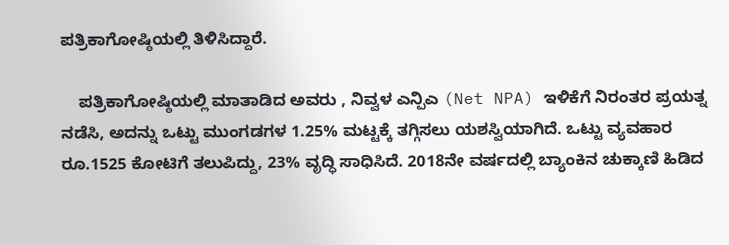ಪತ್ರಿಕಾಗೋಷ್ಠಿಯಲ್ಲಿ ತಿಳಿಸಿದ್ದಾರೆ.

    ಪತ್ರಿಕಾಗೋಷ್ಠಿಯಲ್ಲಿ ಮಾತಾಡಿದ ಅವರು , ನಿವ್ವಳ ಎನ್ಪಿಎ (Net NPA) ಇಳಿಕೆಗೆ ನಿರಂತರ ಪ್ರಯತ್ನ ನಡೆಸಿ, ಅದನ್ನು ಒಟ್ಟು ಮುಂಗಡಗಳ 1.25% ಮಟ್ಟಕ್ಕೆ ತಗ್ಗಿಸಲು ಯಶಸ್ವಿಯಾಗಿದೆ. ಒಟ್ಟು ವ್ಯವಹಾರ ರೂ.1525 ಕೋಟಿಗೆ ತಲುಪಿದ್ದು, 23% ವೃದ್ಧಿ ಸಾಧಿಸಿದೆ. 2018ನೇ ವರ್ಷದಲ್ಲಿ ಬ್ಯಾಂಕಿನ ಚುಕ್ಕಾಣಿ ಹಿಡಿದ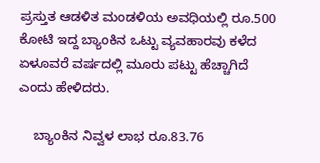ಪ್ರಸ್ತುತ ಆಡಳಿತ ಮಂಡಳಿಯ ಅವಧಿಯಲ್ಲಿ ರೂ.500 ಕೋಟಿ ಇದ್ದ ಬ್ಯಾಂಕಿನ ಒಟ್ಟು ವ್ಯವಹಾರವು ಕಳೆದ ಏಳೂವರೆ ವರ್ಷದಲ್ಲಿ ಮೂರು ಪಟ್ಟು ಹೆಚ್ಚಾಗಿದೆ ಎಂದು ಹೇಳಿದರು.

    ಬ್ಯಾಂಕಿನ ನಿವ್ವಳ ಲಾಭ ರೂ.83.76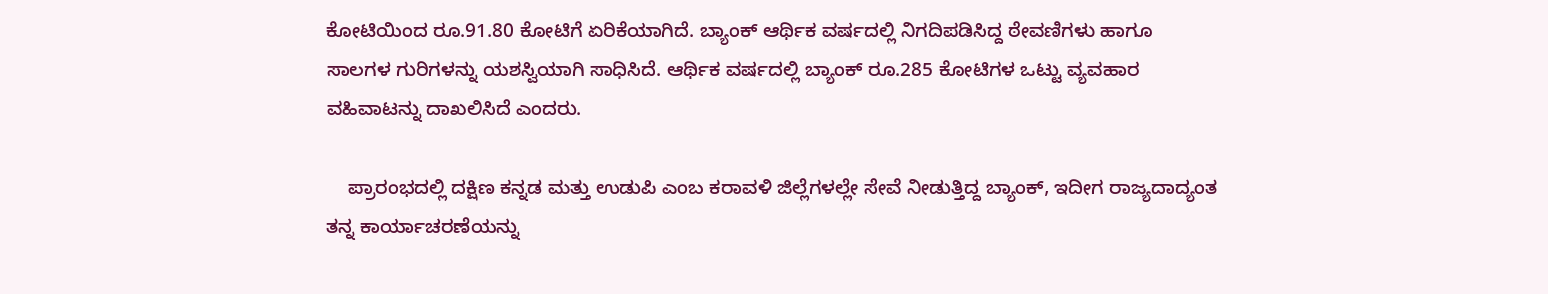ಕೋಟಿಯಿಂದ ರೂ.91.80 ಕೋಟಿಗೆ ಏರಿಕೆಯಾಗಿದೆ. ಬ್ಯಾಂಕ್ ಆರ್ಥಿಕ ವರ್ಷದಲ್ಲಿ ನಿಗದಿಪಡಿಸಿದ್ದ ಠೇವಣಿಗಳು ಹಾಗೂ ಸಾಲಗಳ ಗುರಿಗಳನ್ನು ಯಶಸ್ವಿಯಾಗಿ ಸಾಧಿಸಿದೆ. ಆರ್ಥಿಕ ವರ್ಷದಲ್ಲಿ ಬ್ಯಾಂಕ್ ರೂ.285 ಕೋಟಿಗಳ ಒಟ್ಟು ವ್ಯವಹಾರ ವಹಿವಾಟನ್ನು ದಾಖಲಿಸಿದೆ ಎಂದರು.

    ಪ್ರಾರಂಭದಲ್ಲಿ ದಕ್ಷಿಣ ಕನ್ನಡ ಮತ್ತು ಉಡುಪಿ ಎಂಬ ಕರಾವಳಿ ಜಿಲ್ಲೆಗಳಲ್ಲೇ ಸೇವೆ ನೀಡುತ್ತಿದ್ದ ಬ್ಯಾಂಕ್, ಇದೀಗ ರಾಜ್ಯದಾದ್ಯಂತ ತನ್ನ ಕಾರ್ಯಾಚರಣೆಯನ್ನು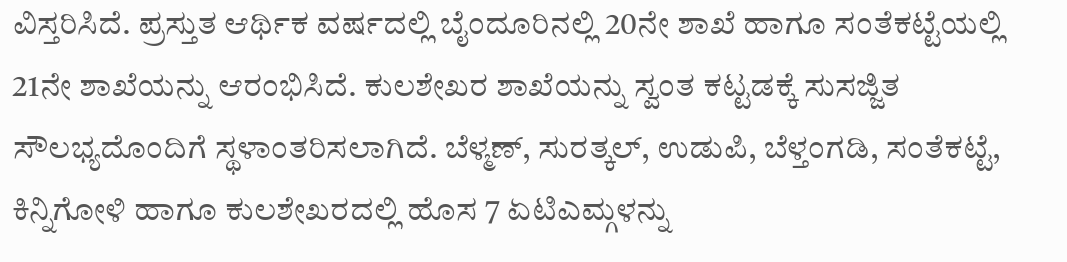ವಿಸ್ತರಿಸಿದೆ. ಪ್ರಸ್ತುತ ಆರ್ಥಿಕ ವರ್ಷದಲ್ಲಿ ಬೈಂದೂರಿನಲ್ಲಿ 20ನೇ ಶಾಖೆ ಹಾಗೂ ಸಂತೆಕಟ್ಟೆಯಲ್ಲಿ 21ನೇ ಶಾಖೆಯನ್ನು ಆರಂಭಿಸಿದೆ. ಕುಲಶೇಖರ ಶಾಖೆಯನ್ನು ಸ್ವಂತ ಕಟ್ಟಡಕ್ಕೆ ಸುಸಜ್ಜಿತ ಸೌಲಭ್ಯದೊಂದಿಗೆ ಸ್ಥಳಾಂತರಿಸಲಾಗಿದೆ. ಬೆಳ್ಮಣ್, ಸುರತ್ಕಲ್, ಉಡುಪಿ, ಬೆಳ್ತಂಗಡಿ, ಸಂತೆಕಟ್ಟೆ, ಕಿನ್ನಿಗೋಳಿ ಹಾಗೂ ಕುಲಶೇಖರದಲ್ಲಿ ಹೊಸ 7 ಏಟಿಎಮ್ಗಳನ್ನು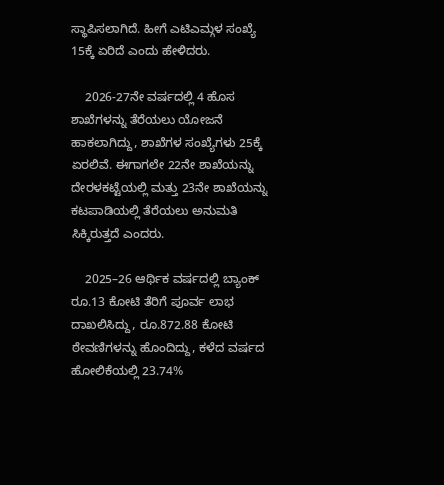ಸ್ಥಾಪಿಸಲಾಗಿದೆ. ಹೀಗೆ ಎಟಿಎಮ್ಗಳ ಸಂಖ್ಯೆ 15ಕ್ಕೆ ಏರಿದೆ ಎಂದು ಹೇಳಿದರು.

    2026-27ನೇ ವರ್ಷದಲ್ಲಿ 4 ಹೊಸ ಶಾಖೆಗಳನ್ನು ತೆರೆಯಲು ಯೋಜನೆ ಹಾಕಲಾಗಿದ್ದು, ಶಾಖೆಗಳ ಸಂಖ್ಯೆಗಳು 25ಕ್ಕೆ ಏರಲಿವೆ. ಈಗಾಗಲೇ 22ನೇ ಶಾಖೆಯನ್ನು ದೇರಳಕಟ್ಟೆಯಲ್ಲಿ ಮತ್ತು 23ನೇ ಶಾಖೆಯನ್ನು ಕಟಪಾಡಿಯಲ್ಲಿ ತೆರೆಯಲು ಅನುಮತಿ ಸಿಕ್ಕಿರುತ್ತದೆ ಎಂದರು.

    2025–26 ಆರ್ಥಿಕ ವರ್ಷದಲ್ಲಿ ಬ್ಯಾಂಕ್ ರೂ.13 ಕೋಟಿ ತೆರಿಗೆ ಪೂರ್ವ ಲಾಭ ದಾಖಲಿಸಿದ್ದು, ರೂ.872.88 ಕೋಟಿ ಠೇವಣಿಗಳನ್ನು ಹೊಂದಿದ್ದು, ಕಳೆದ ವರ್ಷದ ಹೋಲಿಕೆಯಲ್ಲಿ 23.74%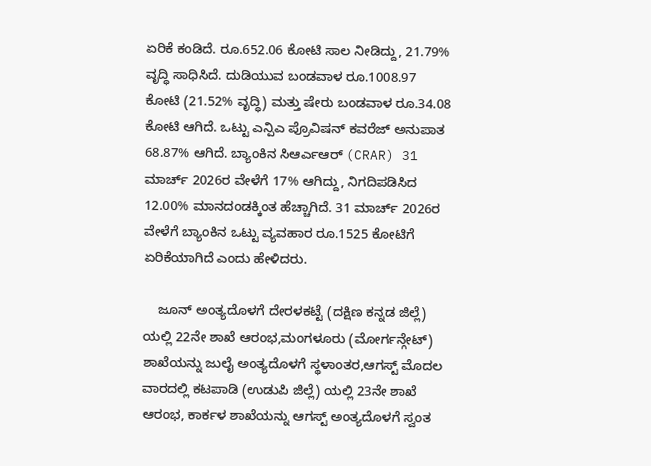ಏರಿಕೆ ಕಂಡಿದೆ. ರೂ.652.06 ಕೋಟಿ ಸಾಲ ನೀಡಿದ್ದು, 21.79% ವೃದ್ಧಿ ಸಾಧಿಸಿದೆ. ದುಡಿಯುವ ಬಂಡವಾಳ ರೂ.1008.97 ಕೋಟಿ (21.52% ವೃದ್ಧಿ) ಮತ್ತು ಷೇರು ಬಂಡವಾಳ ರೂ.34.08 ಕೋಟಿ ಆಗಿದೆ. ಒಟ್ಟು ಎನ್ಪಿಎ ಪ್ರೊವಿಷನ್ ಕವರೆಜ್ ಅನುಪಾತ 68.87% ಆಗಿದೆ. ಬ್ಯಾಂಕಿನ ಸಿಆರ್ಎಆರ್ (CRAR) 31 ಮಾರ್ಚ್ 2026ರ ವೇಳೆಗೆ 17% ಆಗಿದ್ದು, ನಿಗದಿಪಡಿಸಿದ 12.00% ಮಾನದಂಡಕ್ಕಿಂತ ಹೆಚ್ಚಾಗಿದೆ. 31 ಮಾರ್ಚ್ 2026ರ ವೇಳೆಗೆ ಬ್ಯಾಂಕಿನ ಒಟ್ಟು ವ್ಯವಹಾರ ರೂ.1525 ಕೋಟಿಗೆ ಏರಿಕೆಯಾಗಿದೆ ಎಂದು ಹೇಳಿದರು.

    ಜೂನ್ ಅಂತ್ಯದೊಳಗೆ ದೇರಳಕಟ್ಟೆ (ದಕ್ಷಿಣ ಕನ್ನಡ ಜಿಲ್ಲೆ) ಯಲ್ಲಿ 22ನೇ ಶಾಖೆ ಆರಂಭ,ಮಂಗಳೂರು (ಮೋರ್ಗನ್ಗೇಟ್) ಶಾಖೆಯನ್ನು ಜುಲೈ ಅಂತ್ಯದೊಳಗೆ ಸ್ಥಳಾಂತರ,ಆಗಸ್ಟ್ ಮೊದಲ ವಾರದಲ್ಲಿ ಕಟಪಾಡಿ (ಉಡುಪಿ ಜಿಲ್ಲೆ) ಯಲ್ಲಿ 23ನೇ ಶಾಖೆ ಆರಂಭ, ಕಾರ್ಕಳ ಶಾಖೆಯನ್ನು ಆಗಸ್ಟ್ ಅಂತ್ಯದೊಳಗೆ ಸ್ವಂತ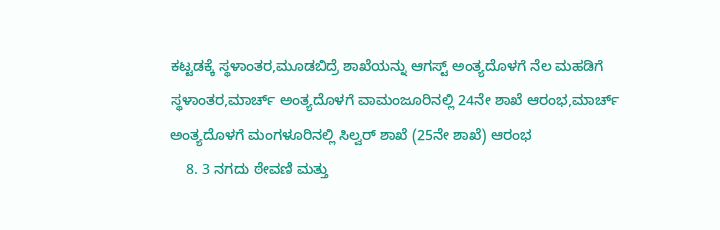ಕಟ್ಟಡಕ್ಕೆ ಸ್ಥಳಾಂತರ,ಮೂಡಬಿದ್ರೆ ಶಾಖೆಯನ್ನು ಆಗಸ್ಟ್ ಅಂತ್ಯದೊಳಗೆ ನೆಲ ಮಹಡಿಗೆ ಸ್ಥಳಾಂತರ,ಮಾರ್ಚ್ ಅಂತ್ಯದೊಳಗೆ ವಾಮಂಜೂರಿನಲ್ಲಿ 24ನೇ ಶಾಖೆ ಆರಂಭ,ಮಾರ್ಚ್ ಅಂತ್ಯದೊಳಗೆ ಮಂಗಳೂರಿನಲ್ಲಿ ಸಿಲ್ವರ್ ಶಾಖೆ (25ನೇ ಶಾಖೆ) ಆರಂಭ
    8. 3 ನಗದು ಠೇವಣಿ ಮತ್ತು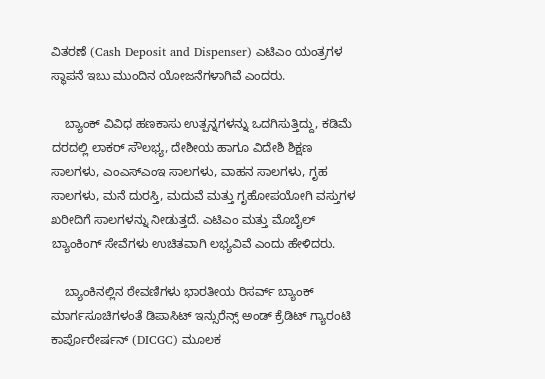ವಿತರಣೆ (Cash Deposit and Dispenser) ಎಟಿಎಂ ಯಂತ್ರಗಳ ಸ್ಥಾಪನೆ ಇಬು ಮುಂದಿನ ಯೋಜನೆಗಳಾಗಿವೆ ಎಂದರು.

    ಬ್ಯಾಂಕ್ ವಿವಿಧ ಹಣಕಾಸು ಉತ್ಪನ್ನಗಳನ್ನು ಒದಗಿಸುತ್ತಿದ್ದು, ಕಡಿಮೆ ದರದಲ್ಲಿ ಲಾಕರ್ ಸೌಲಭ್ಯ, ದೇಶೀಯ ಹಾಗೂ ವಿದೇಶಿ ಶಿಕ್ಷಣ ಸಾಲಗಳು, ಎಂಎಸ್ಎಂಇ ಸಾಲಗಳು, ವಾಹನ ಸಾಲಗಳು, ಗೃಹ ಸಾಲಗಳು, ಮನೆ ದುರಸ್ತಿ, ಮದುವೆ ಮತ್ತು ಗೃಹೋಪಯೋಗಿ ವಸ್ತುಗಳ ಖರೀದಿಗೆ ಸಾಲಗಳನ್ನು ನೀಡುತ್ತದೆ. ಎಟಿಎಂ ಮತ್ತು ಮೊಬೈಲ್ ಬ್ಯಾಂಕಿಂಗ್ ಸೇವೆಗಳು ಉಚಿತವಾಗಿ ಲಭ್ಯವಿವೆ ಎಂದು ಹೇಳಿದರು.

    ಬ್ಯಾಂಕಿನಲ್ಲಿನ ಠೇವಣಿಗಳು ಭಾರತೀಯ ರಿಸರ್ವ್ ಬ್ಯಾಂಕ್ ಮಾರ್ಗಸೂಚಿಗಳಂತೆ ಡಿಪಾಸಿಟ್ ಇನ್ಸುರೆನ್ಸ್ ಅಂಡ್ ಕ್ರೆಡಿಟ್ ಗ್ಯಾರಂಟಿ ಕಾರ್ಪೊರೇರ್ಷನ್ (DICGC) ಮೂಲಕ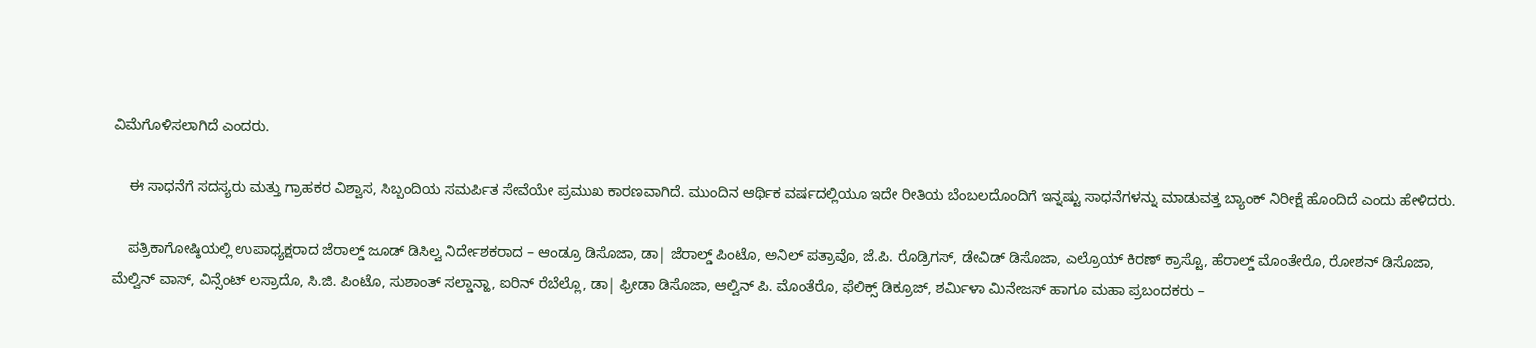ವಿಮೆಗೊಳಿಸಲಾಗಿದೆ ಎಂದರು.

    ಈ ಸಾಧನೆಗೆ ಸದಸ್ಯರು ಮತ್ತು ಗ್ರಾಹಕರ ವಿಶ್ವಾಸ, ಸಿಬ್ಬಂದಿಯ ಸಮರ್ಪಿತ ಸೇವೆಯೇ ಪ್ರಮುಖ ಕಾರಣವಾಗಿದೆ. ಮುಂದಿನ ಆರ್ಥಿಕ ವರ್ಷದಲ್ಲಿಯೂ ಇದೇ ರೀತಿಯ ಬೆಂಬಲದೊಂದಿಗೆ ಇನ್ನಷ್ಟು ಸಾಧನೆಗಳನ್ನು ಮಾಡುವತ್ತ ಬ್ಯಾಂಕ್ ನಿರೀಕ್ಷೆ ಹೊಂದಿದೆ ಎಂದು ಹೇಳಿದರು.

    ಪತ್ರಿಕಾಗೋಷ್ಠಿಯಲ್ಲಿ ಉಪಾಧ್ಯಕ್ಷರಾದ ಜೆರಾಲ್ಡ್ ಜೂಡ್ ಡಿಸಿಲ್ವ ನಿರ್ದೇಶಕರಾದ – ಆಂಡ್ರೂ ಡಿಸೊಜಾ, ಡಾ| ಜೆರಾಲ್ಡ್ ಪಿಂಟೊ, ಅನಿಲ್ ಪತ್ರಾವೊ, ಜೆ.ಪಿ. ರೊಡ್ರಿಗಸ್, ಡೇವಿಡ್ ಡಿಸೊಜಾ, ಎಲ್ರೊಯ್ ಕಿರಣ್ ಕ್ರಾಸ್ಟೊ, ಹೆರಾಲ್ಡ್ ಮೊಂತೇರೊ, ರೋಶನ್ ಡಿಸೊಜಾ, ಮೆಲ್ವಿನ್ ವಾಸ್, ವಿನ್ಸೆಂಟ್ ಲಸ್ರಾದೊ, ಸಿ.ಜಿ. ಪಿಂಟೊ, ಸುಶಾಂತ್ ಸಲ್ಡಾನ್ಹಾ, ಐರಿನ್ ರೆಬೆಲ್ಲೊ, ಡಾ| ಫ್ರೀಡಾ ಡಿಸೊಜಾ, ಆಲ್ವಿನ್ ಪಿ. ಮೊಂತೆರೊ, ಫೆಲಿಕ್ಸ್ ಡಿಕ್ರೂಜ್, ಶರ್ಮಿಳಾ ಮಿನೇಜಸ್ ಹಾಗೂ ಮಹಾ ಪ್ರಬಂದಕರು –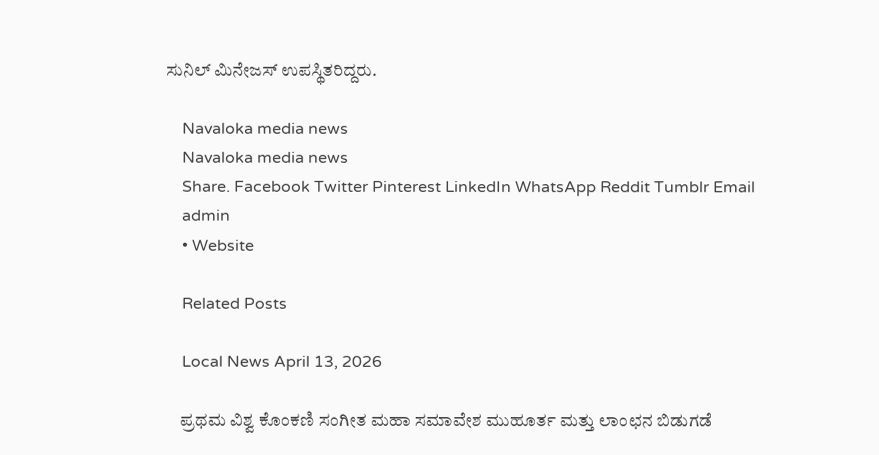ಸುನಿಲ್ ಮಿನೇಜಸ್ ಉಪಸ್ಥಿತರಿದ್ದರು.

    Navaloka media news
    Navaloka media news
    Share. Facebook Twitter Pinterest LinkedIn WhatsApp Reddit Tumblr Email
    admin
    • Website

    Related Posts

    Local News April 13, 2026

    ಪ್ರಥಮ ವಿಶ್ವ ಕೊಂಕಣಿ ಸಂಗೀತ ಮಹಾ ಸಮಾವೇಶ ಮುಹೂರ್ತ ಮತ್ತು ಲಾಂಛನ ಬಿಡುಗಡೆ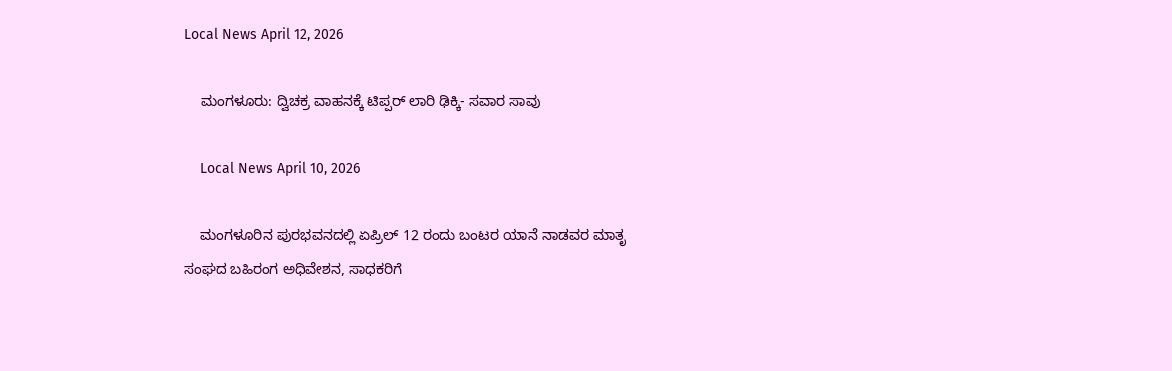Local News April 12, 2026

    ಮಂಗಳೂರು: ದ್ವಿಚಕ್ರ ವಾಹನಕ್ಕೆ ಟಿಪ್ಪರ್ ಲಾರಿ ಢಿಕ್ಕಿ- ಸವಾರ ಸಾವು

    Local News April 10, 2026

    ಮಂಗಳೂರಿನ ಪುರಭವನದಲ್ಲಿ ಏಪ್ರಿಲ್ 12 ರಂದು ಬಂಟರ ಯಾನೆ ನಾಡವರ ಮಾತೃ ಸಂಘದ ಬಹಿರಂಗ ಅಧಿವೇಶನ, ಸಾಧಕರಿಗೆ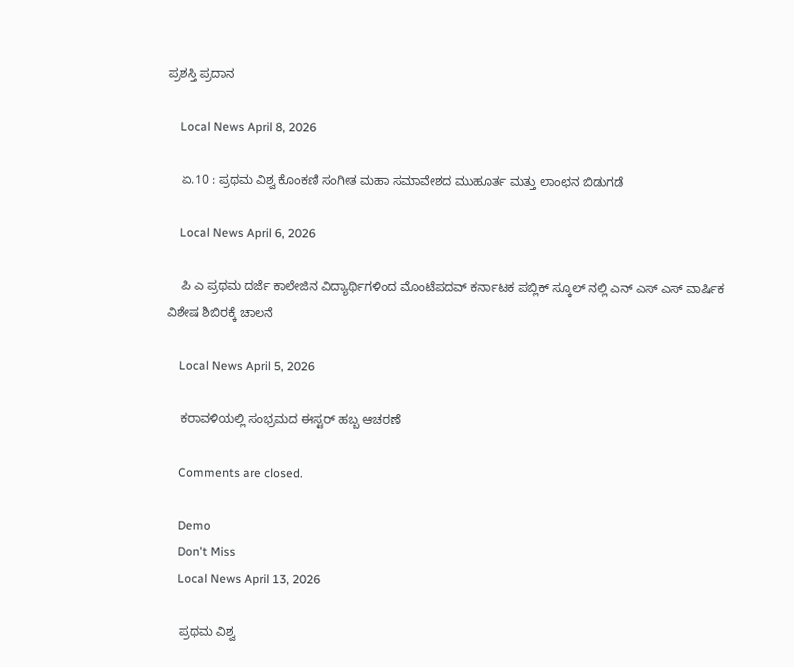ಪ್ರಶಸ್ತಿ ಪ್ರದಾನ

    Local News April 8, 2026

    ಏ.10 : ಪ್ರಥಮ ವಿಶ್ವ ಕೊಂಕಣಿ ಸಂಗೀತ ಮಹಾ ಸಮಾವೇಶದ ಮುಹೂರ್ತ ಮತ್ತು ಲಾಂಛನ ಬಿಡುಗಡೆ

    Local News April 6, 2026

    ಪಿ ಎ ಪ್ರಥಮ ದರ್ಜೆ ಕಾಲೇಜಿನ ವಿದ್ಯಾರ್ಥಿಗಳಿಂದ ಮೊಂಟೆಪದವ್ ಕರ್ನಾಟಕ ಪಬ್ಲಿಕ್ ಸ್ಕೂಲ್ ನಲ್ಲಿ ಎನ್ ಎಸ್ ಎಸ್ ವಾರ್ಷಿಕ ವಿಶೇಷ ಶಿಬಿರಕ್ಕೆ ಚಾಲನೆ

    Local News April 5, 2026

    ಕರಾವಳಿಯಲ್ಲಿ ಸಂಭ್ರಮದ ಈಸ್ಟರ್ ಹಬ್ಬ ಆಚರಣೆ

    Comments are closed.

    Demo
    Don't Miss
    Local News April 13, 2026

    ಪ್ರಥಮ ವಿಶ್ವ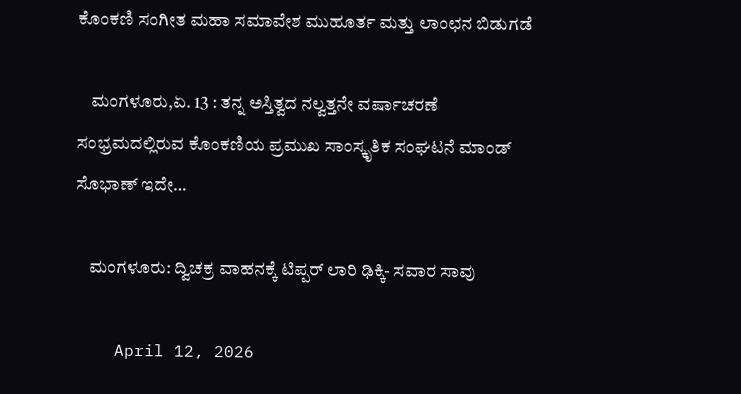ಕೊಂಕಣಿ ಸಂಗೀತ ಮಹಾ ಸಮಾವೇಶ ಮುಹೂರ್ತ ಮತ್ತು ಲಾಂಛನ ಬಿಡುಗಡೆ

    ಮಂಗಳೂರು,ಏ. 13 : ತನ್ನ ಅಸ್ತಿತ್ವದ ನಲ್ವತ್ತನೇ ವರ್ಷಾಚರಣೆ ಸಂಭ್ರಮದಲ್ಲಿರುವ ಕೊಂಕಣಿಯ ಪ್ರಮುಖ ಸಾಂಸ್ಕೃತಿಕ ಸಂಘಟನೆ ಮಾಂಡ್ ಸೊಭಾಣ್ ಇದೇ…

    ಮಂಗಳೂರು: ದ್ವಿಚಕ್ರ ವಾಹನಕ್ಕೆ ಟಿಪ್ಪರ್ ಲಾರಿ ಢಿಕ್ಕಿ- ಸವಾರ ಸಾವು

    April 12, 2026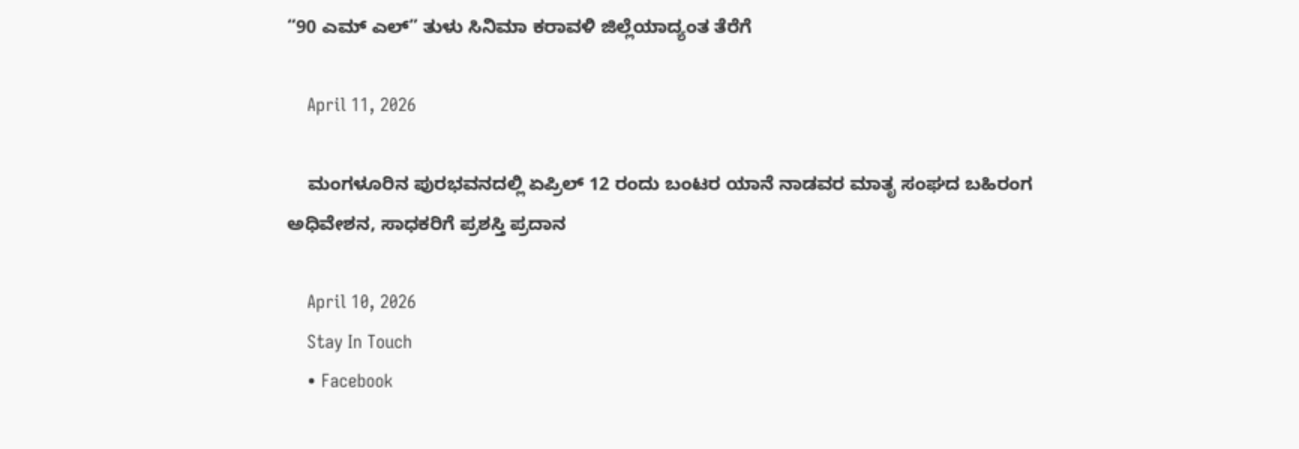“90 ಎಮ್ ಎಲ್” ತುಳು ಸಿನಿಮಾ ಕರಾವಳಿ ಜಿಲ್ಲೆಯಾದ್ಯಂತ ತೆರೆಗೆ

    April 11, 2026

    ಮಂಗಳೂರಿನ ಪುರಭವನದಲ್ಲಿ ಏಪ್ರಿಲ್ 12 ರಂದು ಬಂಟರ ಯಾನೆ ನಾಡವರ ಮಾತೃ ಸಂಘದ ಬಹಿರಂಗ ಅಧಿವೇಶನ, ಸಾಧಕರಿಗೆ ಪ್ರಶಸ್ತಿ ಪ್ರದಾನ

    April 10, 2026
    Stay In Touch
    • Facebook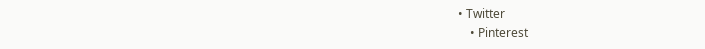• Twitter
    • Pinterest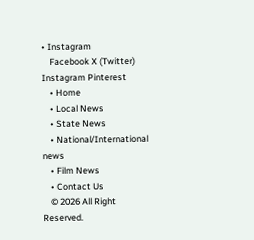• Instagram
    Facebook X (Twitter) Instagram Pinterest
    • Home
    • Local News
    • State News
    • National/International news
    • Film News
    • Contact Us
    © 2026 All Right Reserved.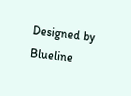Designed by Blueline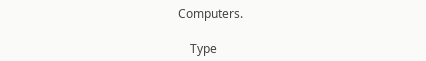Computers.

    Type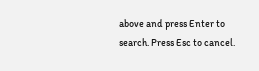above and press Enter to search. Press Esc to cancel.